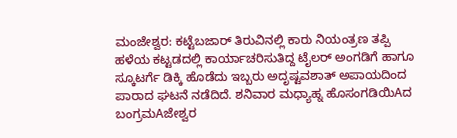ಮಂಜೇಶ್ವರ: ಕಟ್ಟೆಬಜಾರ್ ತಿರುವಿನಲ್ಲಿ ಕಾರು ನಿಯಂತ್ರಣ ತಪ್ಪಿ ಹಳೆಯ ಕಟ್ಟಡದಲ್ಲಿ ಕಾರ್ಯಾಚರಿಸುತಿದ್ದ ಟೈಲರ್ ಅಂಗಡಿಗೆ ಹಾಗೂ ಸ್ಕೂಟರ್ಗೆ ಡಿಕ್ಕಿ ಹೊಡೆದು ಇಬ್ಬರು ಅದೃಷ್ಟವಶಾತ್ ಅಪಾಯದಿಂದ ಪಾರಾದ ಘಟನೆ ನಡೆದಿದೆ. ಶನಿವಾರ ಮಧ್ಯಾಹ್ನ ಹೊಸಂಗಡಿಯಿAದ ಬಂಗ್ರಮAಜೇಶ್ವರ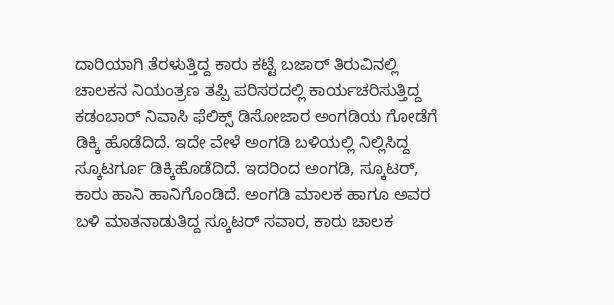ದಾರಿಯಾಗಿ ತೆರಳುತ್ತಿದ್ದ ಕಾರು ಕಟ್ಟೆ ಬಜಾರ್ ತಿರುವಿನಲ್ಲಿ ಚಾಲಕನ ನಿಯಂತ್ರಣ ತಪ್ಪಿ ಪರಿಸರದಲ್ಲಿ ಕಾರ್ಯಚರಿಸುತ್ತಿದ್ದ ಕಡಂಬಾರ್ ನಿವಾಸಿ ಫೆಲಿಕ್ಸ್ ಡಿಸೋಜಾರ ಅಂಗಡಿಯ ಗೋಡೆಗೆ ಡಿಕ್ಕಿ ಹೊಡೆದಿದೆ. ಇದೇ ವೇಳೆ ಅಂಗಡಿ ಬಳಿಯಲ್ಲಿ ನಿಲ್ಲಿಸಿದ್ದ ಸ್ಕೂಟರ್ಗೂ ಡಿಕ್ಕಿಹೊಡೆದಿದೆ. ಇದರಿಂದ ಅಂಗಡಿ, ಸ್ಕೂಟರ್, ಕಾರು ಹಾನಿ ಹಾನಿಗೊಂಡಿದೆ. ಅಂಗಡಿ ಮಾಲಕ ಹಾಗೂ ಅವರ ಬಳಿ ಮಾತನಾಡುತಿದ್ದ ಸ್ಕೂಟರ್ ಸವಾರ, ಕಾರು ಚಾಲಕ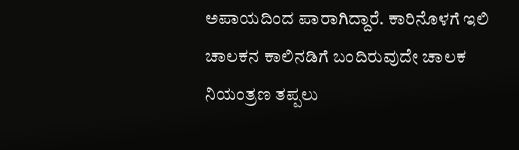ಅಪಾಯದಿಂದ ಪಾರಾಗಿದ್ದಾರೆ. ಕಾರಿನೊಳಗೆ ಇಲಿ ಚಾಲಕನ ಕಾಲಿನಡಿಗೆ ಬಂದಿರುವುದೇ ಚಾಲಕ ನಿಯಂತ್ರಣ ತಪ್ಪಲು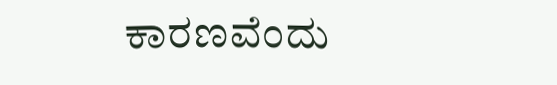ಕಾರಣವೆಂದು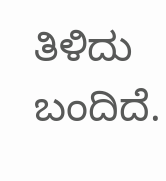ತಿಳಿದು ಬಂದಿದೆ.